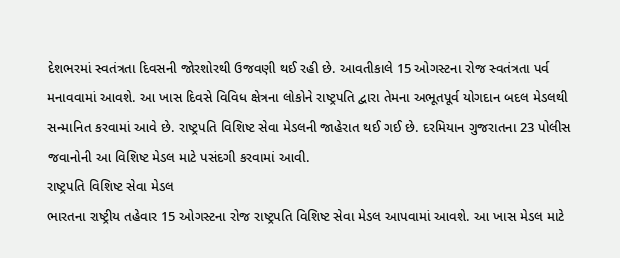દેશભરમાં સ્વતંત્રતા દિવસની જોરશોરથી ઉજવણી થઈ રહી છે. આવતીકાલે 15 ઓગસ્ટના રોજ સ્વતંત્રતા પર્વ મનાવવામાં આવશે. આ ખાસ દિવસે વિવિધ ક્ષેત્રના લોકોને રાષ્ટ્રપતિ દ્વારા તેમના અભૂતપૂર્વ યોગદાન બદલ મેડલથી સન્માનિત કરવામાં આવે છે. રાષ્ટ્રપતિ વિશિષ્ટ સેવા મેડલની જાહેરાત થઈ ગઈ છે. દરમિયાન ગુજરાતના 23 પોલીસ જવાનોની આ વિશિષ્ટ મેડલ માટે પસંદગી કરવામાં આવી.
રાષ્ટ્રપતિ વિશિષ્ટ સેવા મેડલ
ભારતના રાષ્ટ્રીય તહેવાર 15 ઓગસ્ટના રોજ રાષ્ટ્રપતિ વિશિષ્ટ સેવા મેડલ આપવામાં આવશે. આ ખાસ મેડલ માટે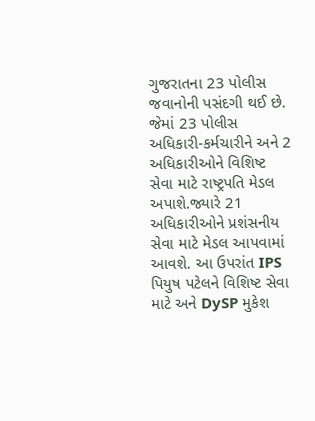ગુજરાતના 23 પોલીસ જવાનોની પસંદગી થઈ છે. જેમાં 23 પોલીસ અધિકારી-કર્મચારીને અને 2 અધિકારીઓને વિશિષ્ટ સેવા માટે રાષ્ટ્રપતિ મેડલ અપાશે.જ્યારે 21 અધિકારીઓને પ્રશંસનીય સેવા માટે મેડલ આપવામાં આવશે. આ ઉપરાંત IPS પિયુષ પટેલને વિશિષ્ટ સેવા માટે અને DySP મુકેશ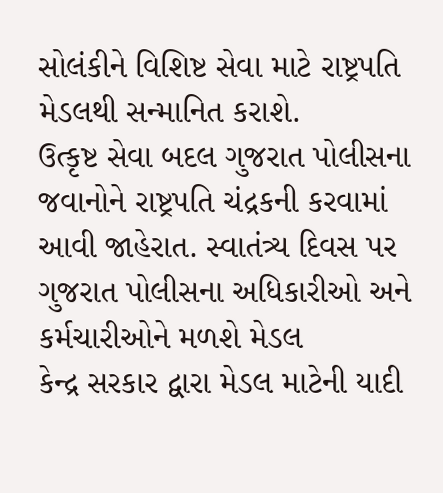સોલંકીને વિશિષ્ટ સેવા માટે રાષ્ટ્રપતિ મેડલથી સન્માનિત કરાશે.
ઉત્કૃષ્ટ સેવા બદલ ગુજરાત પોલીસના જવાનોને રાષ્ટ્રપતિ ચંદ્રકની કરવામાં આવી જાહેરાત. સ્વાતંત્ર્ય દિવસ પર ગુજરાત પોલીસના અધિકારીઓ અને કર્મચારીઓને મળશે મેડલ
કેન્દ્ર સરકાર દ્વારા મેડલ માટેની યાદી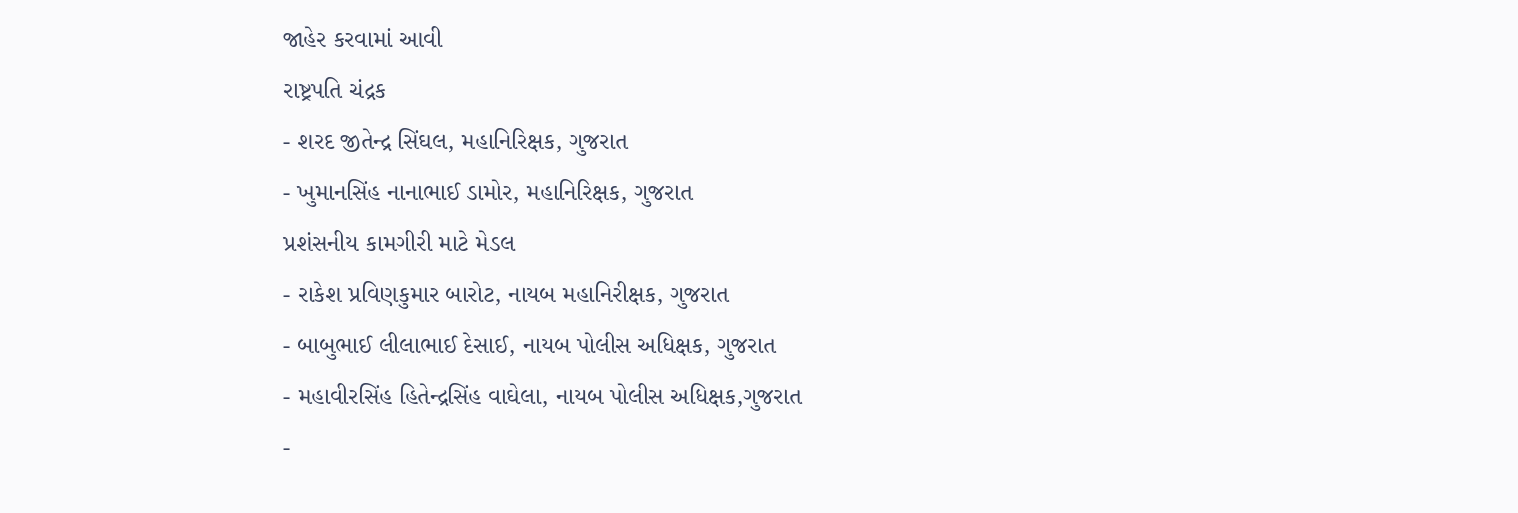જાહેર કરવામાં આવી
રાષ્ટ્રપતિ ચંદ્રક
- શરદ જીતેન્દ્ર સિંઘલ, મહાનિરિક્ષક, ગુજરાત
- ખુમાનસિંહ નાનાભાઈ ડામોર, મહાનિરિક્ષક, ગુજરાત
પ્રશંસનીય કામગીરી માટે મેડલ
- રાકેશ પ્રવિણકુમાર બારોટ, નાયબ મહાનિરીક્ષક, ગુજરાત
- બાબુભાઈ લીલાભાઈ દેસાઈ, નાયબ પોલીસ અધિક્ષક, ગુજરાત
- મહાવીરસિંહ હિતેન્દ્રસિંહ વાઘેલા, નાયબ પોલીસ અધિક્ષક,ગુજરાત
-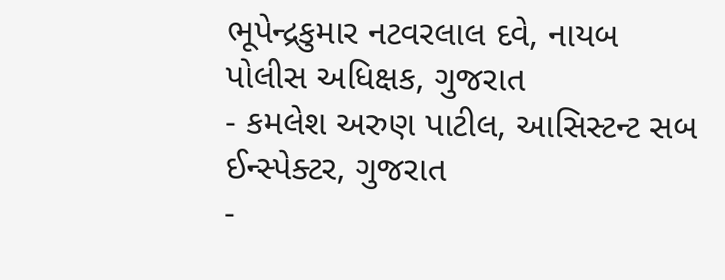ભૂપેન્દ્રકુમાર નટવરલાલ દવે, નાયબ પોલીસ અધિક્ષક, ગુજરાત
- કમલેશ અરુણ પાટીલ, આસિસ્ટન્ટ સબ ઈન્સ્પેક્ટર, ગુજરાત
-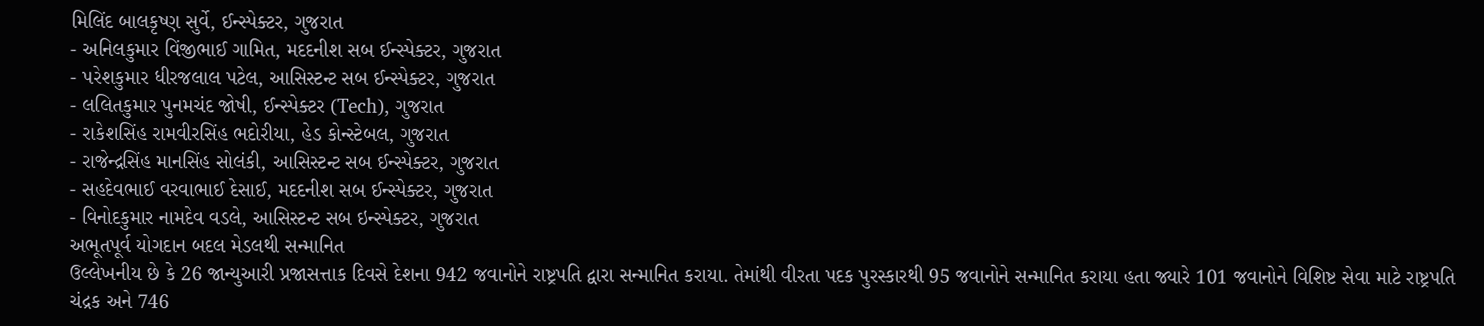મિલિંદ બાલકૃષ્ણ સુર્વે, ઈન્સ્પેક્ટર, ગુજરાત
- અનિલકુમાર વિંજીભાઈ ગામિત, મદદનીશ સબ ઈન્સ્પેક્ટર, ગુજરાત
- પરેશકુમાર ધીરજલાલ પટેલ, આસિસ્ટન્ટ સબ ઈન્સ્પેક્ટર, ગુજરાત
- લલિતકુમાર પુનમચંદ જોષી, ઈન્સ્પેક્ટર (Tech), ગુજરાત
- રાકેશસિંહ રામવીરસિંહ ભદોરીયા, હેડ કોન્સ્ટેબલ, ગુજરાત
- રાજેન્દ્રસિંહ માનસિંહ સોલંકી, આસિસ્ટન્ટ સબ ઈન્સ્પેક્ટર, ગુજરાત
- સહદેવભાઈ વરવાભાઈ દેસાઈ, મદદનીશ સબ ઈન્સ્પેક્ટર, ગુજરાત
- વિનોદકુમાર નામદેવ વડલે, આસિસ્ટન્ટ સબ ઇન્સ્પેક્ટર, ગુજરાત
અભૂતપૂર્વ યોગદાન બદલ મેડલથી સન્માનિત
ઉલ્લેખનીય છે કે 26 જાન્યુઆરી પ્રજાસત્તાક દિવસે દેશના 942 જવાનોને રાષ્ટ્રપતિ દ્વારા સન્માનિત કરાયા. તેમાંથી વીરતા પદક પુરસ્કારથી 95 જવાનોને સન્માનિત કરાયા હતા જ્યારે 101 જવાનોને વિશિષ્ટ સેવા માટે રાષ્ટ્રપતિ ચંદ્રક અને 746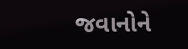જવાનોને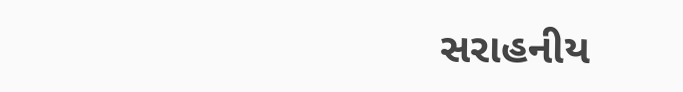સરાહનીય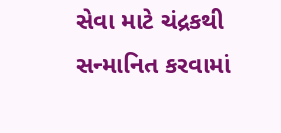સેવા માટે ચંદ્રકથી સન્માનિત કરવામાં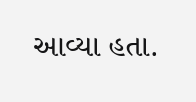આવ્યા હતા.